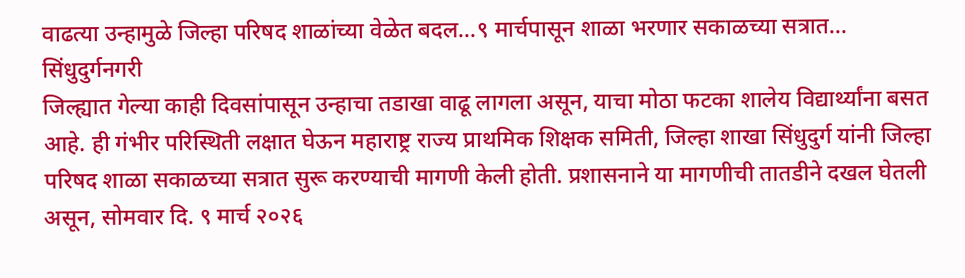वाढत्या उन्हामुळे जिल्हा परिषद शाळांच्या वेळेत बदल...९ मार्चपासून शाळा भरणार सकाळच्या सत्रात...
सिंधुदुर्गनगरी
जिल्ह्यात गेल्या काही दिवसांपासून उन्हाचा तडाखा वाढू लागला असून, याचा मोठा फटका शालेय विद्यार्थ्यांना बसत आहे. ही गंभीर परिस्थिती लक्षात घेऊन महाराष्ट्र राज्य प्राथमिक शिक्षक समिती, जिल्हा शाखा सिंधुदुर्ग यांनी जिल्हा परिषद शाळा सकाळच्या सत्रात सुरू करण्याची मागणी केली होती. प्रशासनाने या मागणीची तातडीने दखल घेतली असून, सोमवार दि. ९ मार्च २०२६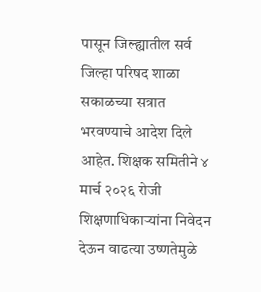पासून जिल्ह्यातील सर्व जिल्हा परिषद शाळा सकाळच्या सत्रात भरवण्याचे आदेश दिले आहेत. शिक्षक समितीने ४ मार्च २०२६ रोजी शिक्षणाधिकाऱ्यांना निवेदन देऊन वाढत्या उष्णतेमुळे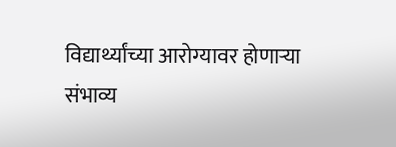विद्यार्थ्यांच्या आरोग्यावर होणाऱ्या संभाव्य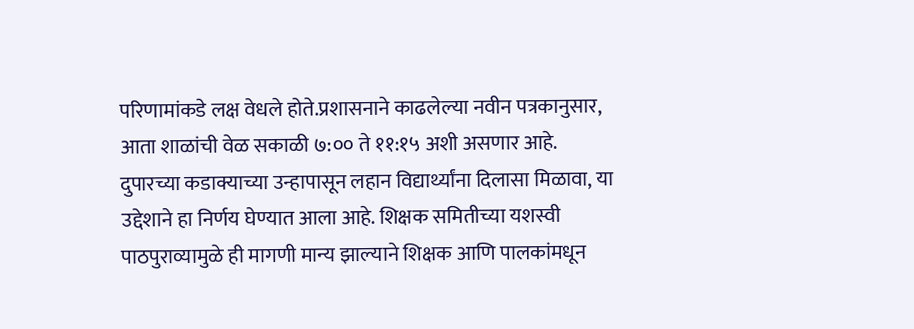परिणामांकडे लक्ष वेधले होते.प्रशासनाने काढलेल्या नवीन पत्रकानुसार, आता शाळांची वेळ सकाळी ७:०० ते ११:१५ अशी असणार आहे. दुपारच्या कडाक्याच्या उन्हापासून लहान विद्यार्थ्यांना दिलासा मिळावा, या उद्देशाने हा निर्णय घेण्यात आला आहे. शिक्षक समितीच्या यशस्वी पाठपुराव्यामुळे ही मागणी मान्य झाल्याने शिक्षक आणि पालकांमधून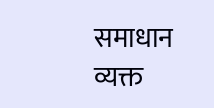समाधान व्यक्त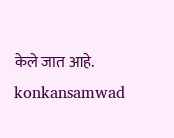केले जात आहे.
konkansamwad